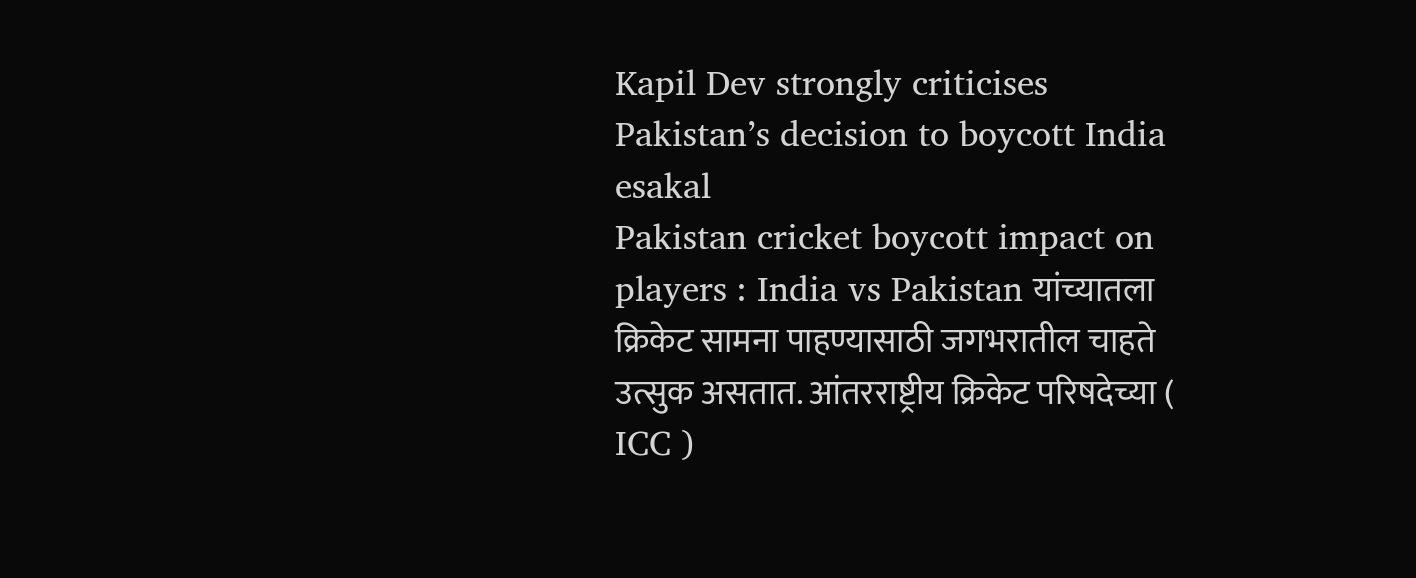Kapil Dev strongly criticises Pakistan’s decision to boycott India
esakal
Pakistan cricket boycott impact on players : India vs Pakistan यांच्यातला क्रिकेट सामना पाहण्यासाठी जगभरातील चाहते उत्सुक असतात. आंतरराष्ट्रीय क्रिकेट परिषदेच्या ( ICC )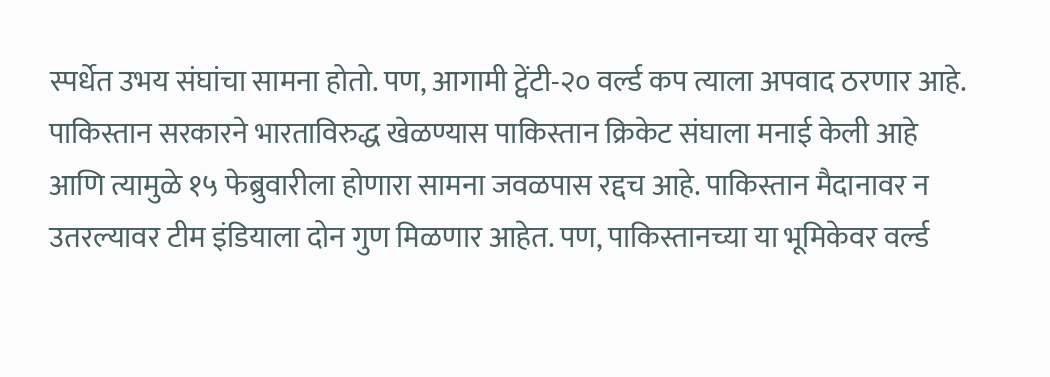स्पर्धेत उभय संघांचा सामना होतो. पण, आगामी ट्वेंटी-२० वर्ल्ड कप त्याला अपवाद ठरणार आहे. पाकिस्तान सरकारने भारताविरुद्ध खेळण्यास पाकिस्तान क्रिकेट संघाला मनाई केली आहे आणि त्यामुळे १५ फेब्रुवारीला होणारा सामना जवळपास रद्दच आहे. पाकिस्तान मैदानावर न उतरल्यावर टीम इंडियाला दोन गुण मिळणार आहेत. पण, पाकिस्तानच्या या भूमिकेवर वर्ल्ड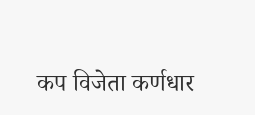कप विजेता कर्णधार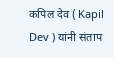कपिल देव ( Kapil Dev ) यांनी संताप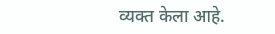व्यक्त केला आहे.